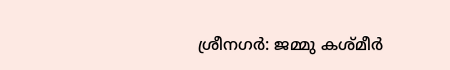ശ്രീനഗർ: ജമ്മു കശ്മീർ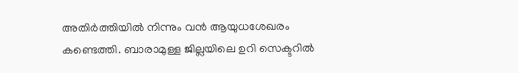അതിർത്തിയിൽ നിന്നും വൻ ആയുധശേഖരം കണ്ടെത്തി. ബാരാമുള്ള ജില്ലയിലെ ഉറി സെക്ടറിൽ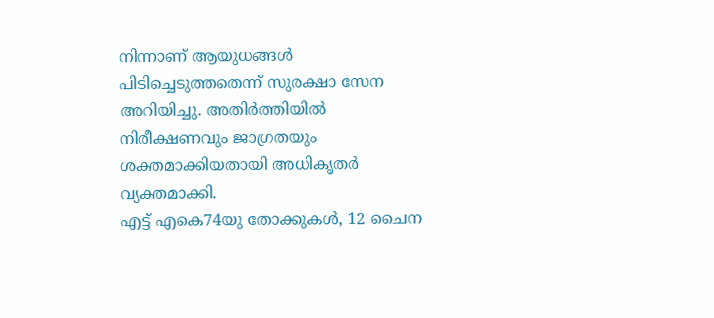നിന്നാണ് ആയുധങ്ങൾ പിടിച്ചെടുത്തതെന്ന് സുരക്ഷാ സേന അറിയിച്ചു. അതിർത്തിയിൽ നിരീക്ഷണവും ജാഗ്രതയും ശക്തമാക്കിയതായി അധികൃതർ വ്യക്തമാക്കി.
എട്ട് എകെ74യു തോക്കുകൾ, 12 ചൈന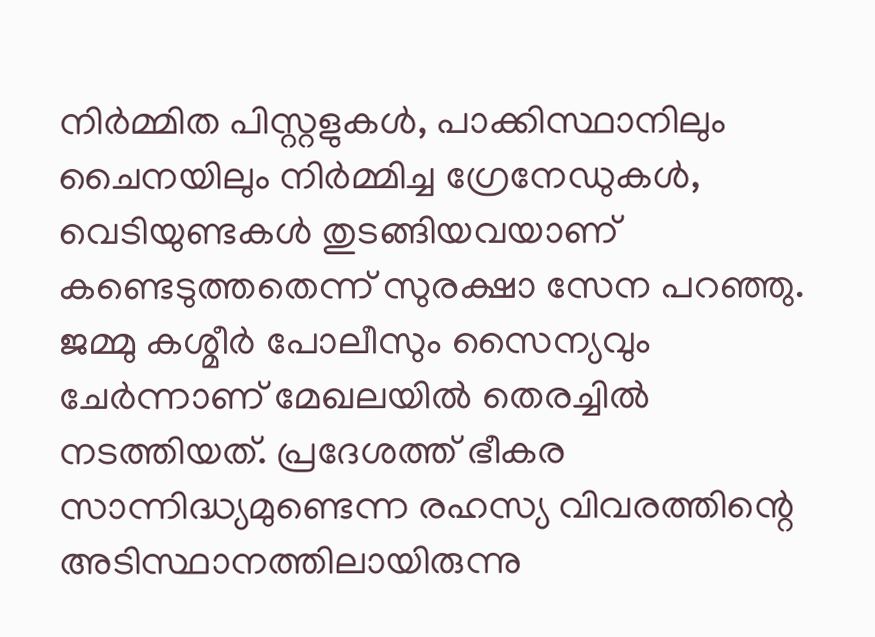നിർമ്മിത പിസ്റ്റളുകൾ, പാക്കിസ്ഥാനിലും ചൈനയിലും നിർമ്മിച്ച ഗ്രേനേഡുകൾ, വെടിയുണ്ടകൾ തുടങ്ങിയവയാണ് കണ്ടെടുത്തതെന്ന് സുരക്ഷാ സേന പറഞ്ഞു. ജമ്മു കശ്മീർ പോലീസും സൈന്യവും ചേർന്നാണ് മേഖലയിൽ തെരച്ചിൽ നടത്തിയത്. പ്രദേശത്ത് ഭീകര സാന്നിദ്ധ്യമുണ്ടെന്ന രഹസ്യ വിവരത്തിന്റെ അടിസ്ഥാനത്തിലായിരുന്നു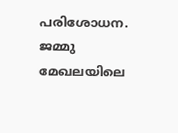പരിശോധന.
ജമ്മു മേഖലയിലെ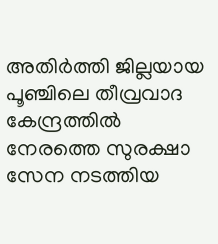അതിർത്തി ജില്ലയായ പൂഞ്ചിലെ തീവ്രവാദ കേന്ദ്രത്തിൽ നേരത്തെ സുരക്ഷാ സേന നടത്തിയ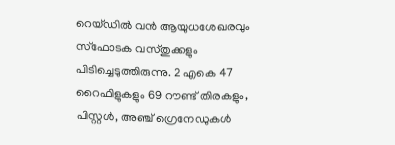റെയ്ഡിൽ വൻ ആയുധശേഖരവും സ്ഫോടക വസ്തുക്കളും പിടിച്ചെടുത്തിരുന്നു. 2 എകെ 47 റൈഫിളുകളും 69 റൗണ്ട് തിരകളും, പിസ്റ്റൾ, അഞ്ച് ഗ്രെനേഡുകൾ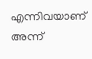എന്നിവയാണ് അന്ന്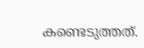കണ്ടെടുത്തത്.